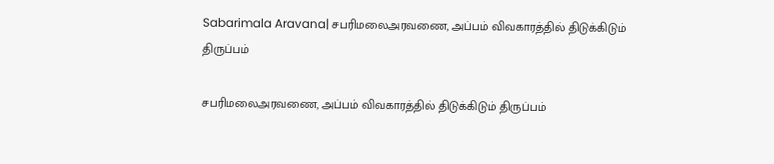Sabarimala Aravana| சபரிமலைஅரவணை, அப்பம் விவகாரத்தில் திடுக்கிடும் திருப்பம்

சபரிமலைஅரவணை, அப்பம் விவகாரத்தில் திடுக்கிடும் திருப்பம்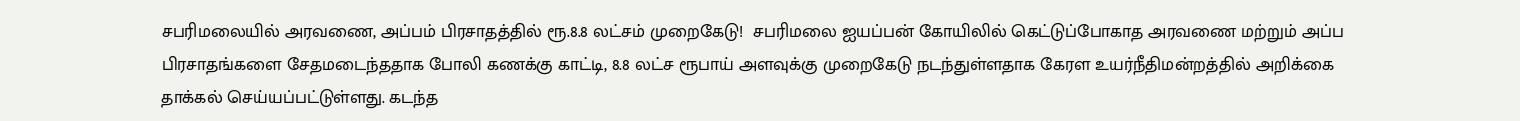சபரிமலையில் அரவணை, அப்பம் பிரசாதத்தில் ரூ.8.8 லட்சம் முறைகேடு!  சபரிமலை ஐயப்பன் கோயிலில் கெட்டுப்போகாத அரவணை மற்றும் அப்ப பிரசாதங்களை சேதமடைந்ததாக போலி கணக்கு காட்டி, 8.8 லட்ச ரூபாய் அளவுக்கு முறைகேடு நடந்துள்ளதாக கேரள உயர்நீதிமன்றத்தில் அறிக்கை தாக்கல் செய்யப்பட்டுள்ளது. கடந்த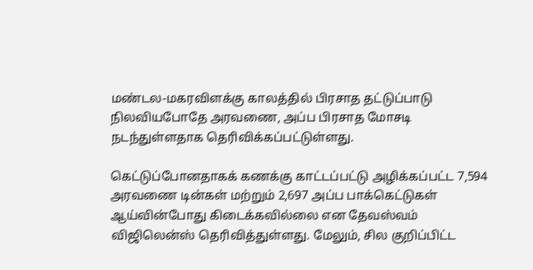மண்டல-மகரவிளக்கு காலத்தில் பிரசாத தட்டுப்பாடு நிலவியபோதே அரவணை, அப்ப பிரசாத மோசடி நடந்துள்ளதாக தெரிவிக்கப்பட்டுள்ளது.

கெட்டுப்போனதாகக் கணக்கு காட்டப்பட்டு அழிக்கப்பட்ட 7,594 அரவணை டின்கள் மற்றும் 2,697 அப்ப பாக்கெட்டுகள் ஆய்வின்போது கிடைக்கவில்லை என தேவஸ்வம் விஜிலென்ஸ் தெரிவித்துள்ளது. மேலும், சில குறிப்பிட்ட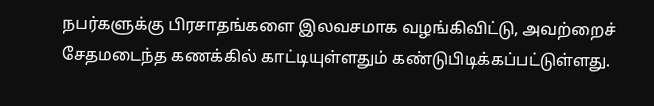நபர்களுக்கு பிரசாதங்களை இலவசமாக வழங்கிவிட்டு, அவற்றைச் சேதமடைந்த கணக்கில் காட்டியுள்ளதும் கண்டுபிடிக்கப்பட்டுள்ளது.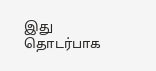இது தொடர்பாக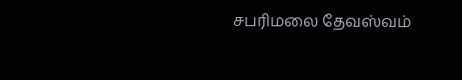சபரிமலை தேவஸ்வம்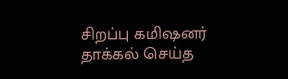சிறப்பு கமிஷனர் தாக்கல் செய்த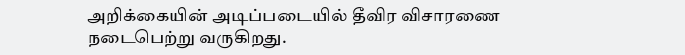அறிக்கையின் அடிப்படையில் தீவிர விசாரணை நடைபெற்று வருகிறது.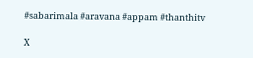#sabarimala #aravana #appam #thanthitv

X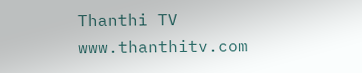Thanthi TV
www.thanthitv.com